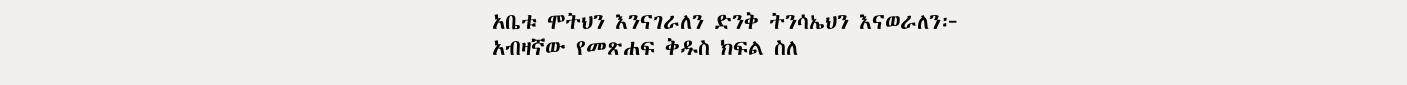አቤቱ ሞትህን እንናገራለን ድንቅ ትንሳኤህን እናወራለን፦
አብዛኛው የመጽሐፍ ቅዱስ ክፍል ስለ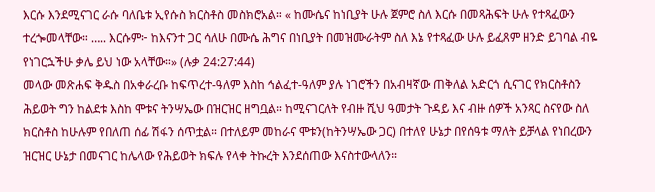እርሱ እንደሚናገር ራሱ ባለቤቱ ኢየሱስ ክርስቶስ መስክሮአል። « ከሙሴና ከነቢያት ሁሉ ጀምሮ ስለ እርሱ በመጻሕፍት ሁሉ የተጻፈውን ተረጐመላቸው። ….. እርሱም፦ ከእናንተ ጋር ሳለሁ በሙሴ ሕግና በነቢያት በመዝሙራትም ስለ እኔ የተጻፈው ሁሉ ይፈጸም ዘንድ ይገባል ብዬ የነገርኋችሁ ቃሌ ይህ ነው አላቸው።» (ሉቃ 24:27:44)
መላው መጽሐፍ ቅዱስ በአቀራረቡ ከፍጥረተ-ዓለም እስከ ኅልፈተ-ዓለም ያሉ ነገሮችን በአብዛኛው ጠቅለል አድርጎ ሲናገር የክርስቶስን ሕይወት ግን ከልደቱ እስከ ሞቱና ትንሣኤው በዝርዝር ዘግቧል። ከሚናገርለት የብዙ ሺህ ዓመታት ጉዳይ እና ብዙ ሰዎች አንጻር ስናየው ስለ ክርስቶስ ከሁሉም የበለጠ ሰፊ ሽፋን ሰጥቷል። በተለይም መከራና ሞቱን(ከትንሣኤው ጋር) በተለየ ሁኔታ በየሰዓቱ ማለት ይቻላል የነበረውን ዝርዝር ሁኔታ በመናገር ከሌላው የሕይወት ክፍሉ የላቀ ትኩረት እንደሰጠው እናስተውላለን።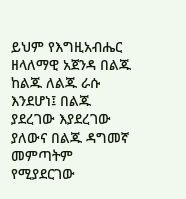ይህም የእግዚአብሔር ዘላለማዊ አጀንዳ በልጁ ከልጁ ለልጁ ራሱ እንደሆነ፤ በልጁ ያደረገው እያደረገው ያለውና በልጁ ዳግመኛ መምጣትም የሚያደርገው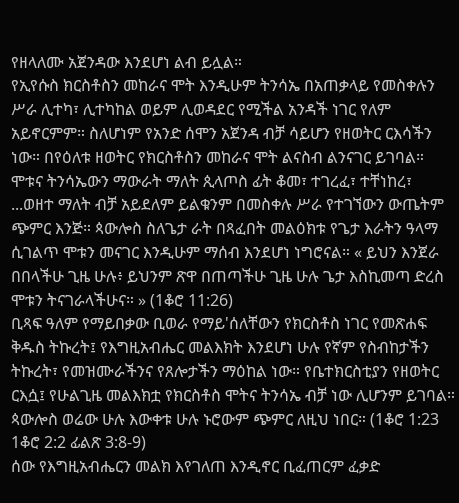የዘላለሙ አጀንዳው እንደሆነ ልብ ይሏል።
የኢየሱስ ክርስቶስን መከራና ሞት እንዲሁም ትንሳኤ በአጠቃላይ የመስቀሉን ሥራ ሊተካ፣ ሊተካከል ወይም ሊወዳደር የሚችል አንዳች ነገር የለም አይኖርምም። ስለሆነም የአንድ ሰሞን አጀንዳ ብቻ ሳይሆን የዘወትር ርእሳችን ነው። በየዕለቱ ዘወትር የክርስቶስን መከራና ሞት ልናስብ ልንናገር ይገባል።
ሞቱና ትንሳኤውን ማውራት ማለት ጲላጦስ ፊት ቆመ፣ ተገረፈ፣ ተቸነከረ፣ ...ወዘተ ማለት ብቻ አይደለም ይልቁንም በመስቀሉ ሥራ የተገኘውን ውጤትም ጭምር እንጅ። ጳውሎስ ስለጌታ ራት በጻፈበት መልዕክቱ የጌታ እራትን ዓላማ ሲገልጥ ሞቱን መናገር እንዲሁም ማሰብ እንደሆነ ነግሮናል። « ይህን እንጀራ በበላችሁ ጊዜ ሁሉ፥ ይህንም ጽዋ በጠጣችሁ ጊዜ ሁሉ ጌታ እስኪመጣ ድረስ ሞቱን ትናገራላችሁና። » (1ቆሮ 11:26)
ቢጻፍ ዓለም የማይበቃው ቢወራ የማይ'ሰለቸውን የክርስቶስ ነገር የመጽሐፍ ቅዱስ ትኩረት፤ የእግዚአብሔር መልእክት እንደሆነ ሁሉ የኛም የስብከታችን ትኩረት፣ የመዝሙራችንና የጸሎታችን ማዕከል ነው። የቤተክርስቲያን የዘወትር ርእሷ፤ የሁልጊዜ መልእክቷ የክርስቶስ ሞትና ትንሳኤ ብቻ ነው ሊሆንም ይገባል። ጳውሎስ ወሬው ሁሉ እውቀቱ ሁሉ ኑሮውም ጭምር ለዚህ ነበር። (1ቆሮ 1:23 1ቆሮ 2:2 ፊልጽ 3:8-9)
ሰው የእግዚአብሔርን መልክ እየገለጠ እንዲኖር ቢፈጠርም ፈቃድ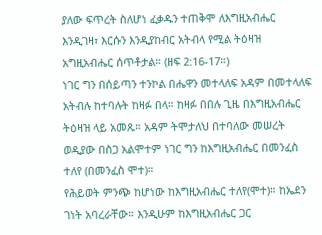ያለው ፍጥረት ስለሆነ ፈቃዱን ተጠቅሞ ለእግዚአብሔር እንዲገዛ፣ እርሱን እንዲያከብር አትብላ የሚል ትዕዛዝ አግዚአብሔር ሰጥቶታል። (ዘፍ 2:16-17።)
ነገር ግን በሰይጣን ተንኮል በሔዋን መተላለፍ አዳም በመተላለፍ አትብሉ ከተባሉት ከዛፉ በላ። ከዛፉ በበሉ ጊዜ በእግዚአብሔር ትዕዛዝ ላይ አመጹ። አዳም ትሞታለህ በተባለው መሠረት ወዲያው በስጋ አልሞተም ነገር ግን ከእግዚአብሔር በመንፈስ ተለየ (በመንፈስ ሞተ)።
የሕይወት ምንጭ ከሆነው ከእግዚአብሔር ተለየ(ሞተ)። ከኤደን ገነት አባረራቸው። እንዲሁም ከእግዚአብሔር ጋር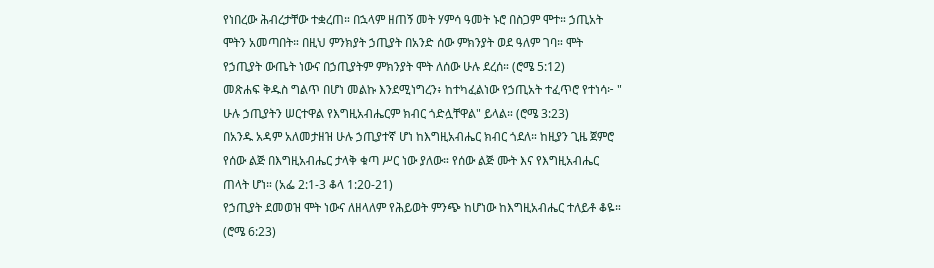የነበረው ሕብረታቸው ተቋረጠ። በኋላም ዘጠኝ መት ሃምሳ ዓመት ኑሮ በስጋም ሞተ። ኃጢአት ሞትን አመጣበት። በዚህ ምንክያት ኃጢያት በአንድ ሰው ምክንያት ወደ ዓለም ገባ። ሞት የኃጢያት ውጤት ነውና በኃጢያትም ምክንያት ሞት ለሰው ሁሉ ደረሰ። (ሮሜ 5:12)
መጽሐፍ ቅዱስ ግልጥ በሆነ መልኩ እንደሚነግረን፥ ከተካፈልነው የኃጢአት ተፈጥሮ የተነሳ፦ " ሁሉ ኃጢያትን ሠርተዋል የእግዚአብሔርም ክብር ጎድሏቸዋል" ይላል። (ሮሜ 3:23)
በአንዱ አዳም አለመታዘዝ ሁሉ ኃጢያተኛ ሆነ ከእግዚአብሔር ክብር ጎደለ። ከዚያን ጊዜ ጀምሮ የሰው ልጅ በእግዚአብሔር ታላቅ ቁጣ ሥር ነው ያለው። የሰው ልጅ ሙት እና የእግዚአብሔር ጠላት ሆነ። (አፌ 2:1-3 ቆላ 1:20-21)
የኃጢያት ደመወዝ ሞት ነውና ለዘላለም የሕይወት ምንጭ ከሆነው ከእግዚአብሔር ተለይቶ ቆዬ። (ሮሜ 6:23)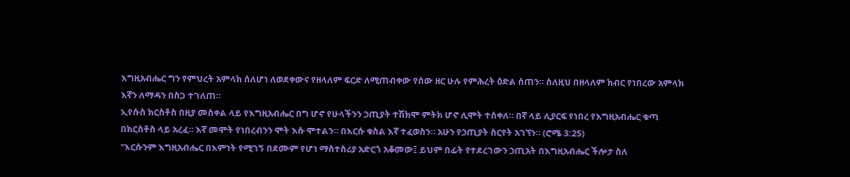እግዚአብሔር ግን የምህረት አምላክ ሰለሆነ ለወደቀውና የዘላለም ፍርድ ለሚጠብቀው የሰው ዘር ሁሉ የምሕረት ዕድል ሰጠን። ስለዚህ በዘላለም ክብር የነበረው አምላክ እኛን ለማዳን በስጋ ተገለጠ።
ኢየሱስ ክርስቶስ በዚያ መስቀል ላይ የእግዚአብሔር በግ ሆኖ የሁላችንን ኃጢያት ተሽክሞ ምትክ ሆኖ ሊሞት ተሰቀለ። በኛ ላይ ሊያርፍ የነበረ የእግዚአብሔር ቁጣ በክርስቶስ ላይ አረፈ። እኛ መሞት የነበረብንን ሞት እሱ ሞተልን። በእርሱ ቁስል እኛ ተፈወስን። አሁን የኃጢያት ስርየት አገኘን። (ሮሜ 3:25)
"እርሱንም እግዚአብሔር በእምነት የሚገኝ በደሙም የሆነ ማስተስሪያ አድርጎ አቆመው፤ ይህም በፊት የተደረገውን ኃጢአት በእግዚአብሔር ችሎታ ስለ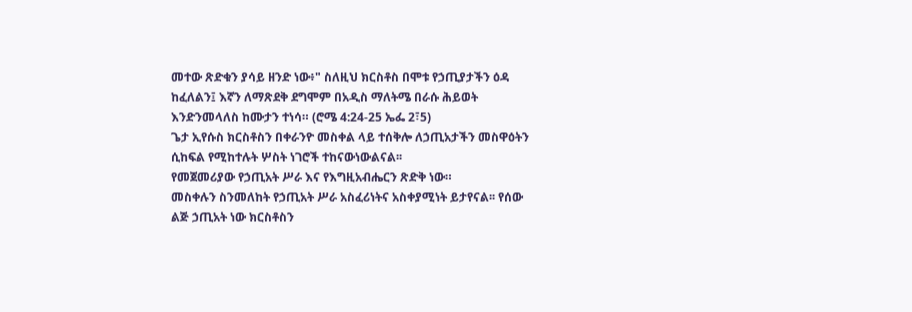መተው ጽድቁን ያሳይ ዘንድ ነው፥" ስለዚህ ክርስቶስ በሞቱ የኃጢያታችን ዕዳ ከፈለልን፤ እኛን ለማጽደቅ ደግሞም በአዲስ ማለትሜ በራሱ ሕይወት እንድንመላለስ ከሙታን ተነሳ። (ሮሜ 4:24-25 ኤፌ 2፣5)
ጌታ ኢየሱስ ክርስቶስን በቀራንዮ መስቀል ላይ ተሰቅሎ ለኃጢአታችን መስዋዕትን ሲከፍል የሚከተሉት ሦስት ነገሮች ተከናውነውልናል፡፡
የመጀመሪያው የኃጢአት ሥራ እና የእግዚአብሔርን ጽድቅ ነው።
መስቀሉን ስንመለከት የኃጢአት ሥራ አስፈሪነትና አስቀያሚነት ይታየናል፡፡ የሰው ልጅ ኃጢአት ነው ክርስቶስን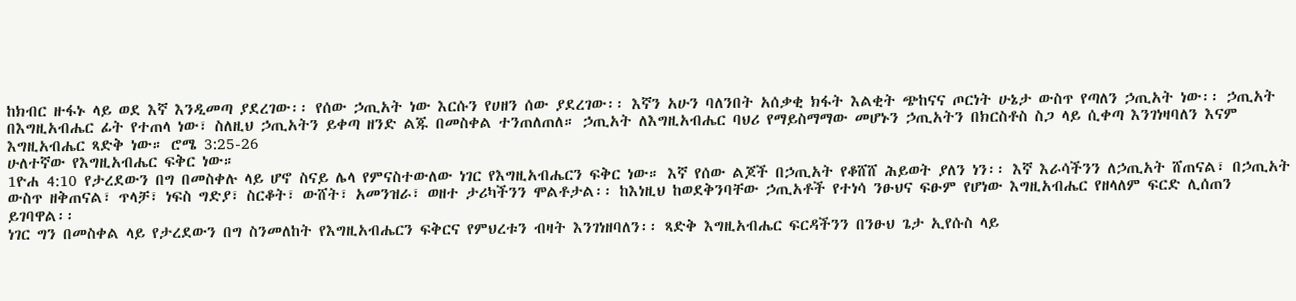ከክብር ዙፋኑ ላይ ወደ እኛ እንዲመጣ ያደረገው፡፡ የሰው ኃጢአት ነው እርሱን የሀዘን ሰው ያደረገው፡፡ እኛን አሁን ባለንበት አሰቃቂ ክፋት እልቂት ጭከናና ጦርነት ሁኔታ ውስጥ የጣለን ኃጢአት ነው፡፡ ኃጢአት በእግዚአብሔር ፊት የተጠላ ነው፣ ስለዚህ ኃጢአትን ይቀጣ ዘንድ ልጁ በመስቀል ተንጠለጠለ። ኃጢአት ለእግዚአብሔር ባህሪ የማይስማማው መሆኑን ኃጢአትን በክርስቶስ ስጋ ላይ ሲቀጣ እንገነዛባለን እናም እግዚአብሔር ጻድቅ ነው። ሮሜ 3:25-26
ሁለተኛው የእግዚአብሔር ፍቅር ነው።
1ዮሐ 4:10 የታረደውን በግ በመስቀሉ ላይ ሆኖ ስናይ ሌላ የምናስተውለው ነገር የእግዚአብሔርን ፍቅር ነው። እኛ የሰው ልጆች በኃጢአት የቆሸሸ ሕይወት ያለን ነን፡፡ እኛ እራሳችንን ለኃጢአት ሸጠናል፣ በኃጢአት ውስጥ ዘቅጠናል፣ ጥላቻ፣ ነፍስ ግድያ፣ ስርቆት፣ ውሸት፣ አመንዝራ፣ ወዘተ ታሪካችንን ሞልቶታል፡፡ ከእነዚህ ከወደቅንባቸው ኃጢአቶች የተነሳ ንፁህና ፍፁም የሆነው እግዚአብሔር የዘላለም ፍርድ ሊሰጠን ይገባዋል፡፡
ነገር ግን በመስቀል ላይ የታረደውን በግ ስንመለከት የእግዚአብሔርን ፍቅርና የምህረቱን ብዛት እንገነዘባለን፡፡ ጻድቅ እግዚአብሔር ፍርዳችንን በንፁህ ጌታ ኢየሱስ ላይ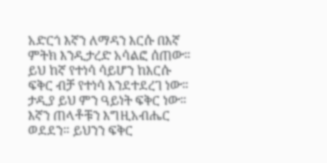አድርጎ እኛን ለማዳን እርሱ በእኛ ምትክ እንዲታረድ አሳልፎ ሰጠው፡፡ ይህ ከኛ የተነሳ ሳይሆን ከእርሱ ፍቅር ብቻ የተነሳ እንደተደረገ ነው፡፡ ታዲያ ይህ ምን ዓይነት ፍቅር ነው፡፡ እኛን ጠላቶቹን እግዚአብሔር ወደደን። ይህንን ፍቅር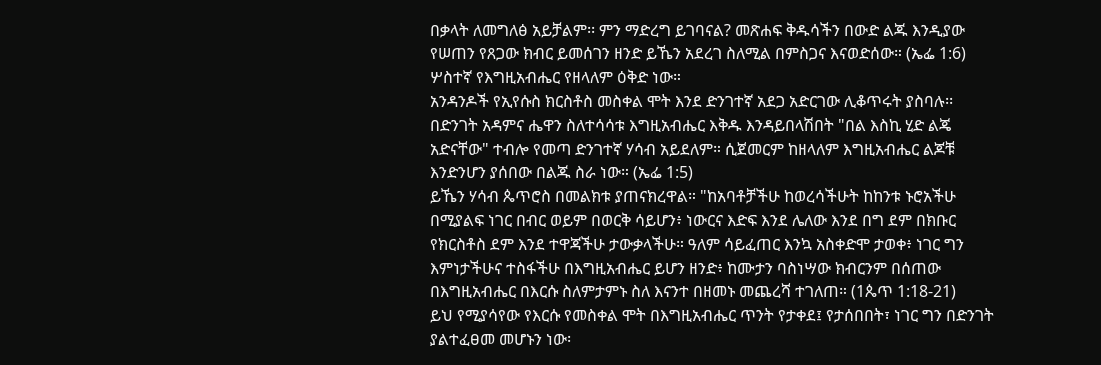በቃላት ለመግለፅ አይቻልም፡፡ ምን ማድረግ ይገባናል? መጽሐፍ ቅዱሳችን በውድ ልጁ እንዲያው የሠጠን የጸጋው ክብር ይመሰገን ዘንድ ይኼን አደረገ ስለሚል በምስጋና እናወድሰው። (ኤፌ 1:6)
ሦስተኛ የእግዚአብሔር የዘላለም ዕቅድ ነው።
አንዳንዶች የኢየሱስ ክርስቶስ መስቀል ሞት እንደ ድንገተኛ አደጋ አድርገው ሊቆጥሩት ያስባሉ፡፡ በድንገት አዳምና ሔዋን ስለተሳሳቱ እግዚአብሔር እቅዱ እንዳይበላሽበት "በል እስኪ ሂድ ልጄ አድናቸው" ተብሎ የመጣ ድንገተኛ ሃሳብ አይደለም። ሲጀመርም ከዘላለም እግዚአብሔር ልጆቹ እንድንሆን ያሰበው በልጁ ስራ ነው። (ኤፌ 1:5)
ይኼን ሃሳብ ጴጥሮስ በመልክቱ ያጠናክረዋል። "ከአባቶቻችሁ ከወረሳችሁት ከከንቱ ኑሮአችሁ በሚያልፍ ነገር በብር ወይም በወርቅ ሳይሆን፥ ነውርና እድፍ እንደ ሌለው እንደ በግ ደም በክቡር የክርስቶስ ደም እንደ ተዋጃችሁ ታውቃላችሁ። ዓለም ሳይፈጠር እንኳ አስቀድሞ ታወቀ፥ ነገር ግን እምነታችሁና ተስፋችሁ በእግዚአብሔር ይሆን ዘንድ፥ ከሙታን ባስነሣው ክብርንም በሰጠው በእግዚአብሔር በእርሱ ስለምታምኑ ስለ እናንተ በዘመኑ መጨረሻ ተገለጠ። (1ጴጥ 1:18-21)
ይህ የሚያሳየው የእርሱ የመስቀል ሞት በእግዚአብሔር ጥንት የታቀደ፤ የታሰበበት፣ ነገር ግን በድንገት ያልተፈፀመ መሆኑን ነው፡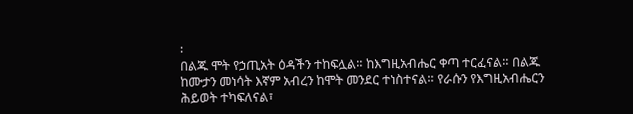፡
በልጁ ሞት የኃጢአት ዕዳችን ተከፍሏል። ከእግዚአብሔር ቀጣ ተርፈናል። በልጁ ከሙታን መነሳት እኛም አብረን ከሞት መንደር ተነስተናል። የራሱን የእግዚአብሔርን ሕይወት ተካፍለናል፣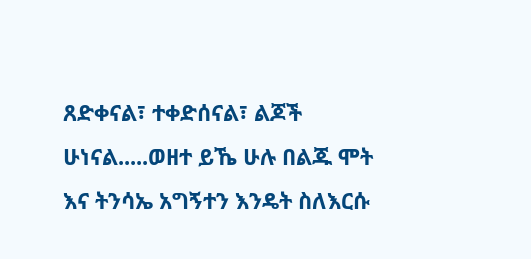ጸድቀናል፣ ተቀድሰናል፣ ልጆች ሁነናል.....ወዘተ ይኼ ሁሉ በልጁ ሞት እና ትንሳኤ አግኝተን እንዴት ስለእርሱ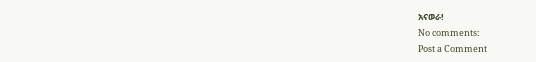አናወራ!
No comments:
Post a Comment